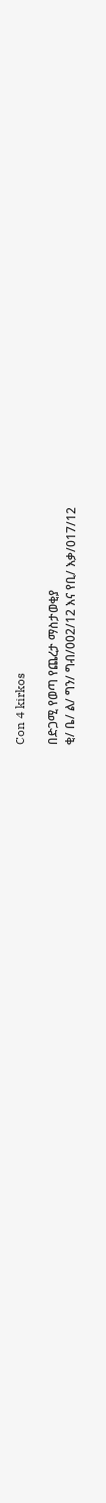Con 4 kirkos

በድጋሚ የወጣ የጨረታ ማስታወቂያ
ቂ/ ቤ/ ል/ ግን/ ግብ/002/12 እና የቢ/ እቃ/017/12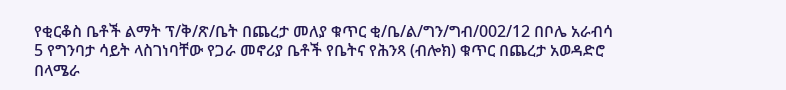የቂርቆስ ቤቶች ልማት ፕ/ቅ/ጽ/ቤት በጨረታ መለያ ቁጥር ቂ/ቤ/ል/ግን/ግብ/002/12 በቦሌ አራብሳ 5 የግንባታ ሳይት ላስገነባቸው የጋራ መኖሪያ ቤቶች የቤትና የሕንጻ (ብሎክ) ቁጥር በጨረታ አወዳድሮ በላሜራ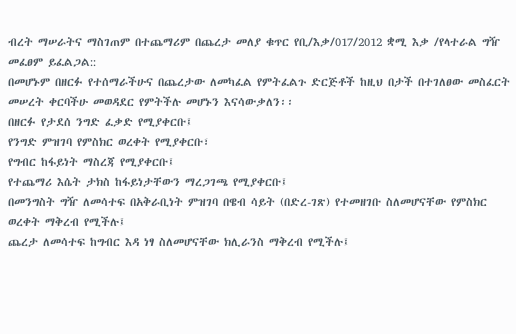ብረት ማሠራትና ማስገጠም በተጨማሪም በጨረታ መለያ ቁጥር የቢ/እቃ/017/2012 ቋሚ እቃ /የላተራል ግዥ መፈፀም ይፈልጋል::
በመሆኑም በዘርፉ የተሰማራችሁና በጨረታው ለመካፈል የምትፈልጉ ድርጅቶች ከዚህ በታች በተገለፀው መስፈርት መሠረት ቀርባችሁ መወዳደር የምትችሉ መሆኑን እናሳውቃለን፡፡
በዘርፉ የታደሰ ንግድ ፈቃድ የሚያቀርቡ፤
የንግድ ምዝገባ የምስክር ወረቀት የሚያቀርቡ፣
የግብር ከፋይነት ማስረጃ የሚያቀርቡ፤
የተጨማሪ እሴት ታክስ ከፋይነታቸውን ማረጋገጫ የሚያቀርቡ፤
በመንግስት ግዥ ለመሳተፍ በአቅራቢነት ምዝገባ በዌብ ሳይት (በድረ-ገጽ) የተመዘገቡ ስለመሆናቸው የምስክር ወረቀት ማቅረብ የሚችሉ፤
ጨረታ ለመሳተፍ ከግብር እዳ ነፃ ስለመሆናቸው ክሊራንስ ማቅረብ የሚችሉ፤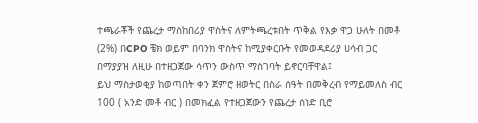ተጫራቾች የጨረታ ማስከበሪያ ዋስትና ለምትጫረቱበት ጥቅል የእቃ ዋጋ ሁለት በመቶ (2%) በCPO ቼክ ወይም በባንክ ዋስትና ከሚያቀርቡት የመወዳደሪያ ሀሳብ ጋር በማያያዝ ለዚሁ በተዘጋጀው ሳጥን ውስጥ ማስገባት ይኖርባቸዋል፤
ይህ ማስታወቂያ ከወጣበት ቀን ጀምሮ ዘወትር በስራ ሰዓት በመቅረብ የማይመለስ ብር 100 ( አንድ መቶ ብር ) በመክፈል የተዘጋጀውን የጨረታ ሰነድ ቢሮ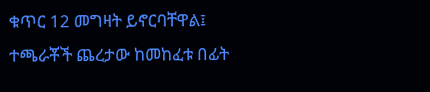ቁጥር 12 መግዛት ይኖርባቸዋል፤
ተጫራቾች ጨረታው ከመከፈቱ በፊት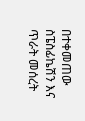በተቀመጠው ስፔስፊኬሽን እና ጥራት መሰረት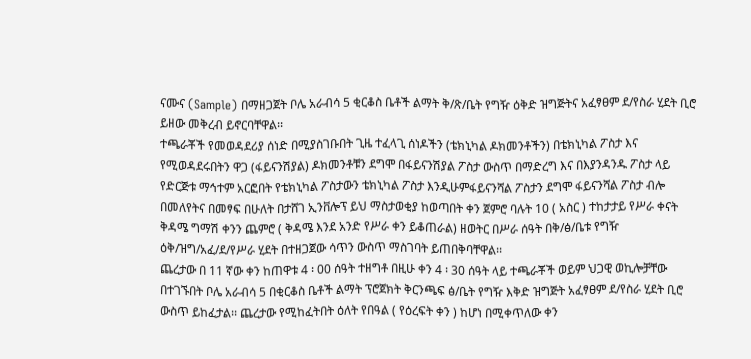ናሙና (Sample) በማዘጋጀት ቦሌ አራብሳ 5 ቂርቆስ ቤቶች ልማት ቅ/ጽ/ቤት የግዥ ዕቅድ ዝግጅትና አፈፃፀም ደ/የስራ ሂደት ቢሮ ይዘው መቅረብ ይኖርባቸዋል፡፡
ተጫራቾች የመወዳደሪያ ሰነድ በሚያስገቡበት ጊዜ ተፈላጊ ሰነዶችን (ቴክኒካል ዶክመንቶችን) በቴክኒካል ፖስታ እና የሚወዳደሩበትን ዋጋ (ፋይናንሽያል) ዶክመንቶቹን ደግሞ በፋይናንሽያል ፖስታ ውስጥ በማድረግ እና በእያንዳንዱ ፖስታ ላይ የድርጅቱ ማኅተም አርፎበት የቴክኒካል ፖስታውን ቴክኒካል ፖስታ እንዲሁምፋይናንሻል ፖስታን ደግሞ ፋይናንሻል ፖስታ ብሎ በመለየትና በመፃፍ በሁለት በታሸገ ኢንቨሎፕ ይህ ማስታወቂያ ከወጣበት ቀን ጀምሮ ባሉት 10 ( አስር ) ተከታታይ የሥራ ቀናት ቅዳሜ ግማሽ ቀንን ጨምሮ ( ቅዳሜ እንደ አንድ የሥራ ቀን ይቆጠራል) ዘወትር በሥራ ሰዓት በቅ/ፅ/ቤቱ የግዥ ዕቅ/ዝግ/አፈ/ደ/የሥራ ሂደት በተዘጋጀው ሳጥን ውስጥ ማስገባት ይጠበቅባቸዋል፡፡
ጨረታው በ 11 ኛው ቀን ከጠዋቱ 4 ፡ 00 ሰዓት ተዘግቶ በዚሁ ቀን 4 ፡ 30 ሰዓት ላይ ተጫራቾች ወይም ህጋዊ ወኪሎቻቸው በተገኙበት ቦሌ አራብሳ 5 በቂርቆስ ቤቶች ልማት ፕሮጀክት ቅርንጫፍ ፅ/ቤት የግዥ እቅድ ዝግጅት አፈፃፀም ደ/የስራ ሂደት ቢሮ ውስጥ ይከፈታል፡፡ ጨረታው የሚከፈትበት ዕለት የበዓል ( የዕረፍት ቀን ) ከሆነ በሚቀጥለው ቀን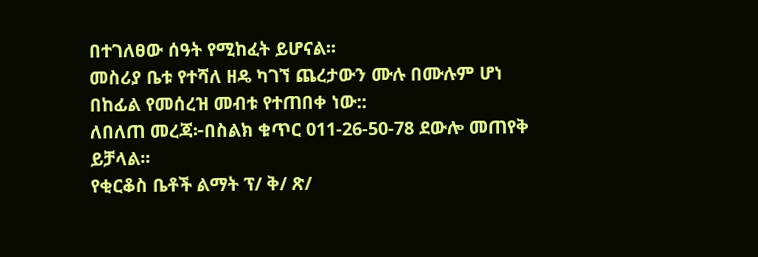በተገለፀው ሰዓት የሚከፈት ይሆናል፡፡
መስሪያ ቤቱ የተሻለ ዘዴ ካገኘ ጨረታውን ሙሉ በሙሉም ሆነ በከፊል የመሰረዝ መብቱ የተጠበቀ ነው::
ለበለጠ መረጃ፦በስልክ ቁጥር 011-26-50-78 ደውሎ መጠየቅ ይቻላል፡፡
የቂርቆስ ቤቶች ልማት ፕ/ ቅ/ ጽ/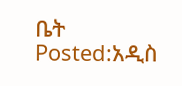ቤት
Posted:አዲስ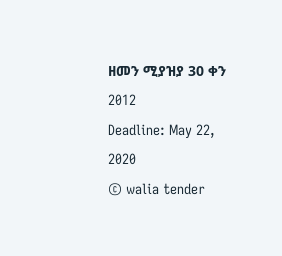ዘመን ሚያዝያ 30 ቀን 2012
Deadline: May 22, 2020
© walia tender